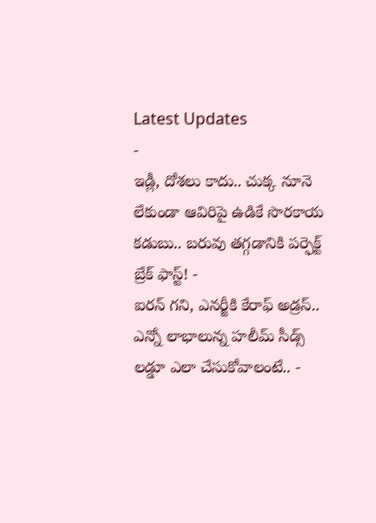Latest Updates
-
ఇడ్లీ, దోశలు కాదు.. చుక్క నూనె లేకుండా ఆవిరిపై ఉడికే సొరకాయ కడుబు.. బరువు తగ్గడానికి పర్ఫెక్ట్ బ్రేక్ ఫాస్ట్! -
ఐరన్ గని, ఎనర్జీకి కేరాఫ్ అడ్రస్.. ఎన్నో లాభాలున్న హలీమ్ సీడ్స్ లడ్డూ ఎలా చేసుకోవాలంటే.. -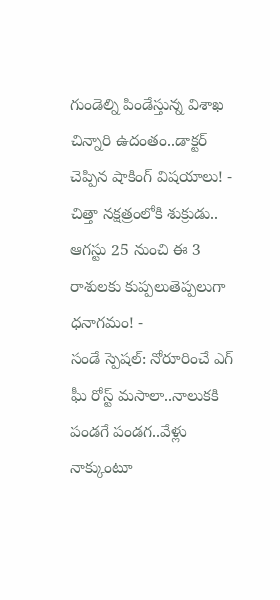గుండెల్ని పిండేస్తున్న విశాఖ చిన్నారి ఉదంతం..డాక్టర్ చెప్పిన షాకింగ్ విషయాలు! -
చిత్తా నక్షత్రంలోకి శుక్రుడు.. ఆగస్టు 25 నుంచి ఈ 3 రాశులకు కుప్పలుతెప్పలుగా ధనాగమం! -
సండే స్పెషల్: నోరూరించే ఎగ్ ఘీ రోస్ట్ మసాలా..నాలుకకి పండగే పండగ..వేళ్లు నాక్కుంటూ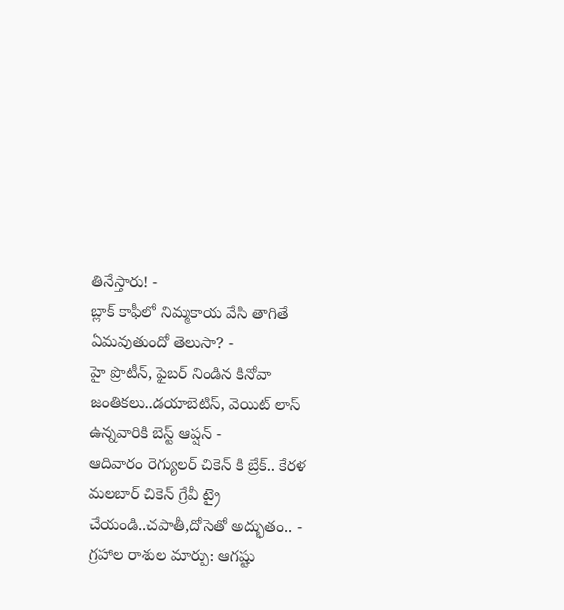తినేస్తారు! -
బ్లాక్ కాఫీలో నిమ్మకాయ వేసి తాగితే ఏమవుతుందో తెలుసా? -
హై ప్రొటీన్, ఫైబర్ నిండిన కినోవా జంతికలు..డయాబెటిస్, వెయిట్ లాస్ ఉన్నవారికి బెస్ట్ ఆప్షన్ -
ఆదివారం రెగ్యులర్ చికెన్ కి బ్రేక్.. కేరళ మలబార్ చికెన్ గ్రేవీ ట్రై చేయండి..చపాతీ,దోసెతో అద్భుతం.. -
గ్రహాల రాశుల మార్పు: ఆగష్టు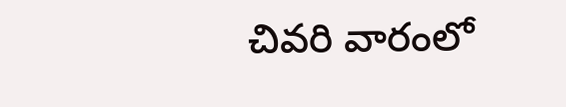చివరి వారంలో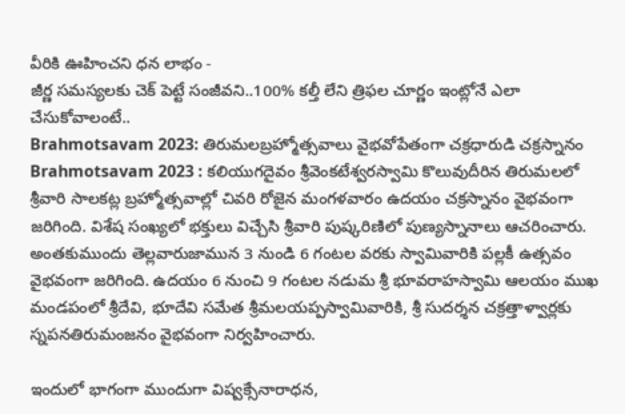వీరికి ఊహించని ధన లాభం -
జీర్ణ సమస్యలకు చెక్ పెట్టే సంజీవని..100% కల్తీ లేని త్రిఫల చూర్ణం ఇంట్లోనే ఎలా చేసుకోవాలంటే..
Brahmotsavam 2023: తిరుమలబ్రహ్మోత్సవాలు వైభవోపేతంగా చక్రధారుడి చక్రస్నానం
Brahmotsavam 2023 : కలియుగదైవం శ్రీవెంకటేశ్వరస్వామి కొలువుదీరిన తిరుమలలో శ్రీవారి సాలకట్ల బ్రహ్మోత్సవాల్లో చివరి రోజైన మంగళవారం ఉదయం చక్రస్నానం వైభవంగా జరిగింది. విశేష సంఖ్యలో భక్తులు విచ్చేసి శ్రీవారి పుష్కరిణిలో పుణ్యస్నానాలు ఆచరించారు.
అంతకుముందు తెల్లవారుజామున 3 నుండి 6 గంటల వరకు స్వామివారికి పల్లకీ ఉత్సవం వైభవంగా జరిగింది. ఉదయం 6 నుంచి 9 గంటల నడుమ శ్రీ భూవరాహస్వామి ఆలయం ముఖ మండపంలో శ్రీదేవి, భూదేవి సమేత శ్రీమలయప్పస్వామివారికి, శ్రీ సుదర్శన చక్రత్తాళ్వార్లకు స్నపనతిరుమంజనం వైభవంగా నిర్వహించారు.

ఇందులో భాగంగా ముందుగా విష్వక్సేనారాధన,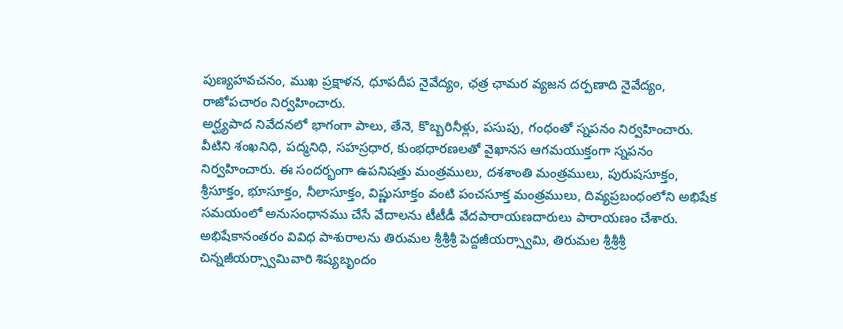పుణ్యహవచనం, ముఖ ప్రక్షాళన, ధూపదీప నైవేద్యం, ఛత్ర ఛామర వ్యజన దర్పణాది నైవేద్యం, రాజోపచారం నిర్వహించారు.
అర్ఘ్యపాద నివేదనలో భాగంగా పాలు, తేనె, కొబ్బరినీళ్లు, పసుపు, గంధంతో స్నపనం నిర్వహించారు. వీటిని శంఖనిధి, పద్మనిధి, సహస్రధార, కుంభధారణలతో వైఖానస ఆగమయుక్తంగా స్నపనం నిర్వహించారు. ఈ సందర్భంగా ఉపనిషత్తు మంత్రములు, దశశాంతి మంత్రములు, పురుషసూక్తం, శ్రీసూక్తం, భూసూక్తం, నీలాసూక్తం, విష్ణుసూక్తం వంటి పంచసూక్త మంత్రములు, దివ్యప్రబంధంలోని అభిషేక సమయంలో అనుసంధానము చేసే వేదాలను టీటీడీ వేదపారాయణదారులు పారాయణం చేశారు.
అభిషేకానంతరం వివిధ పాశురాలను తిరుమల శ్రీశ్రీశ్రీ పెద్దజీయర్స్వామి, తిరుమల శ్రీశ్రీశ్రీ చిన్నజీయర్స్వామివారి శిష్యబృందం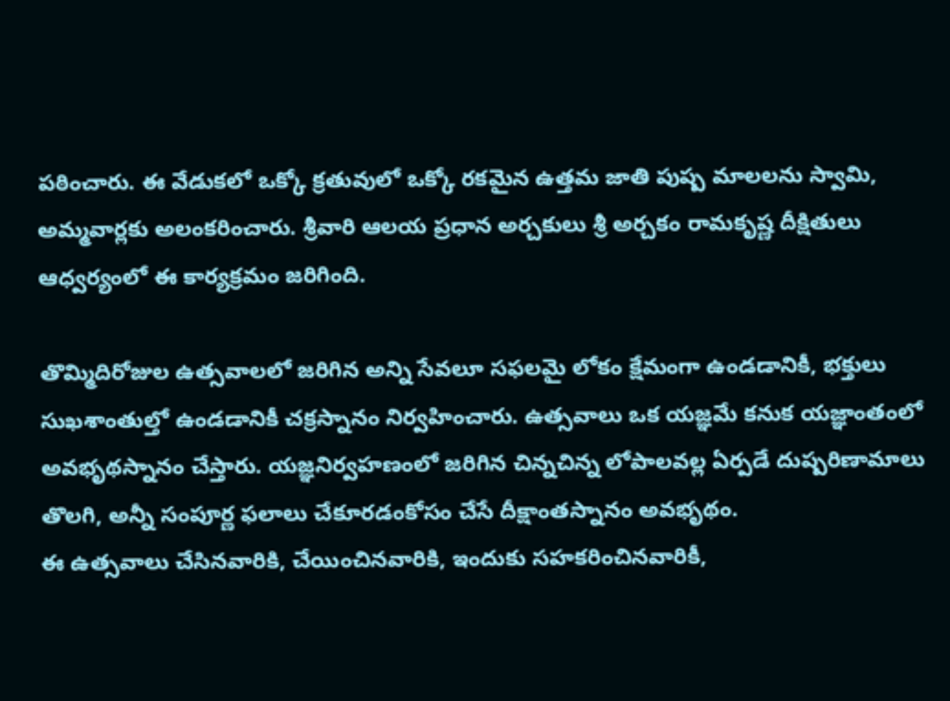పఠించారు. ఈ వేడుకలో ఒక్కో క్రతువులో ఒక్కో రకమైన ఉత్తమ జాతి పుష్ప మాలలను స్వామి, అమ్మవార్లకు అలంకరించారు. శ్రీవారి ఆలయ ప్రధాన అర్చకులు శ్రీ అర్చకం రామకృష్ణ దీక్షితులు ఆధ్వర్యంలో ఈ కార్యక్రమం జరిగింది.

తొమ్మిదిరోజుల ఉత్సవాలలో జరిగిన అన్ని సేవలూ సఫలమై లోకం క్షేమంగా ఉండడానికీ, భక్తులు సుఖశాంతుల్తో ఉండడానికీ చక్రస్నానం నిర్వహించారు. ఉత్సవాలు ఒక యజ్ఞమే కనుక యజ్ఞాంతంలో అవభృథస్నానం చేస్తారు. యజ్ఞనిర్వహణంలో జరిగిన చిన్నచిన్న లోపాలవల్ల ఏర్పడే దుష్పరిణామాలు తొలగి, అన్నీ సంపూర్ణ ఫలాలు చేకూరడంకోసం చేసే దీక్షాంతస్నానం అవభృథం.
ఈ ఉత్సవాలు చేసినవారికి, చేయించినవారికి, ఇందుకు సహకరించినవారికీ,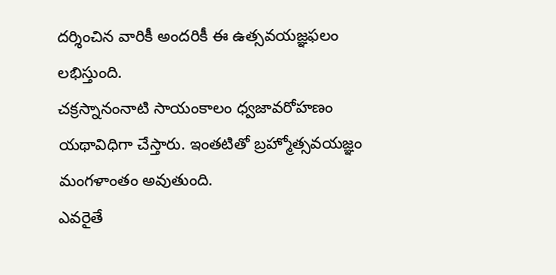దర్శించిన వారికీ అందరికీ ఈ ఉత్సవయజ్ఞఫలం లభిస్తుంది.
చక్రస్నానంనాటి సాయంకాలం ధ్వజావరోహణం యథావిధిగా చేస్తారు. ఇంతటితో బ్రహ్మోత్సవయజ్ఞం మంగళాంతం అవుతుంది.
ఎవరైతే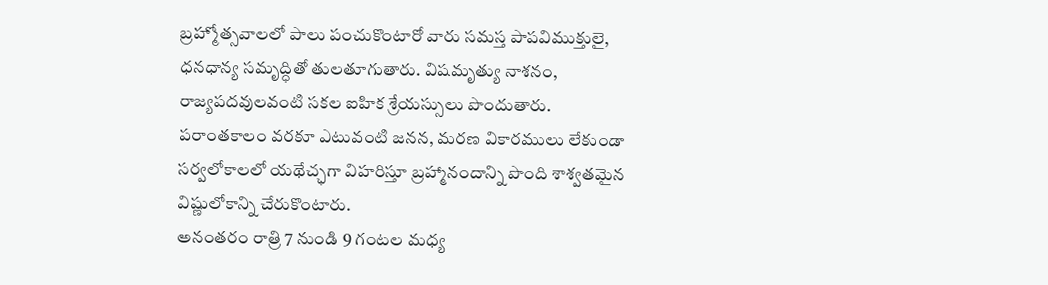బ్రహ్మోత్సవాలలో పాలు పంచుకొంటారో వారు సమస్త పాపవిముక్తులై, ధనధాన్య సమృద్ధితో తులతూగుతారు. విషమృత్యు నాశనం, రాజ్యపదవులవంటి సకల ఐహిక శ్రేయస్సులు పొందుతారు.
పరాంతకాలం వరకూ ఎటువంటి జనన, మరణ వికారములు లేకుండా సర్వలోకాలలో యథేచ్ఛగా విహరిస్తూ బ్రహ్మానందాన్ని పొంది శాశ్వతమైన విష్ణులోకాన్ని చేరుకొంటారు.
అనంతరం రాత్రి 7 నుండి 9 గంటల మధ్య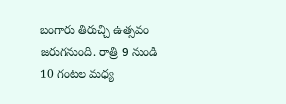బంగారు తిరుచ్చి ఉత్సవం జరుగనుంది. రాత్రి 9 నుండి 10 గంటల మధ్య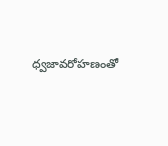ధ్వజావరోహణంతో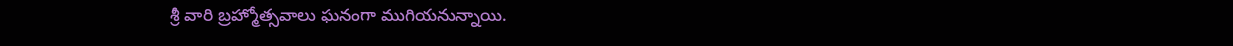శ్రీ వారి బ్రహ్మోత్సవాలు ఘనంగా ముగియనున్నాయి.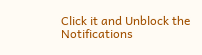Click it and Unblock the Notifications